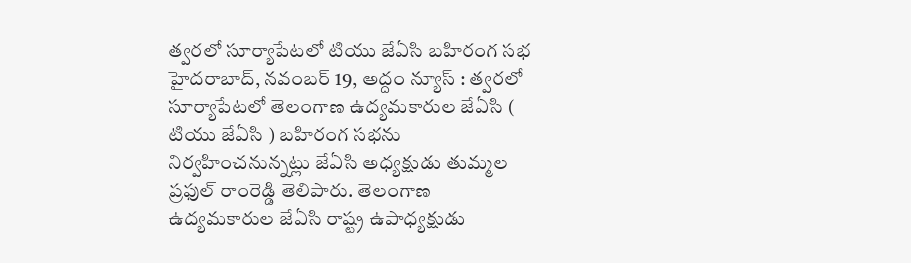త్వరలో సూర్యాపేటలో టియు జేఏసి బహిరంగ సభ
హైదరాబాద్, నవంబర్ 19, అద్దం న్యూస్ : త్వరలో సూర్యాపేటలో తెలంగాణ ఉద్యమకారుల జేఏసి ( టియు జేఏసి ) బహిరంగ సభను నిర్వహించనున్నట్లు జేఏసి అధ్యక్షుడు తుమ్మల ప్రఫుల్ రాంరెడ్డి తెలిపారు. తెలంగాణ ఉద్యమకారుల జేఏసి రాష్ట్ర ఉపాధ్యక్షుడు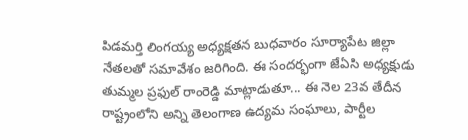పిడమర్తి లింగయ్య అధ్యక్షతన బుధవారం సూర్యాపేట జిల్లా నేతలతో సమావేశం జరిగింది. ఈ సందర్భంగా జేఏసి అధ్యక్షుడు తుమ్మల ప్రఫుల్ రాంరెడ్డి మాట్లాడుతూ... ఈ నెల 23వ తేదీన రాష్ట్రంలోని అన్ని తెలంగాణ ఉద్యమ సంఘాలు, పార్టీల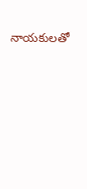నాయకులతో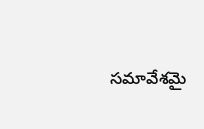సమావేశమై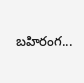బహిరంగ...